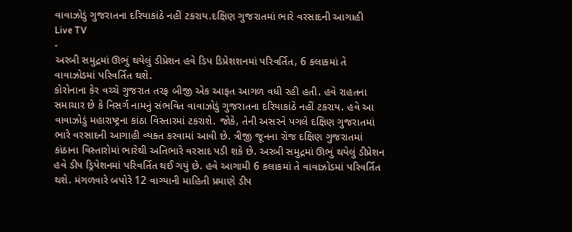વાવાઝોડું ગુજરાતના દરિયાકાંઠે નહીં ટકરાય.દક્ષિણ ગુજરાતમાં ભારે વરસાદની આગાહી
Live TV
-
અરબી સમુદ્રમાં ઊભું થયેલું ડીપ્રેશન હવે ડિપ ડિપ્રેશશનમાં પરિવર્તિત, 6 કલાકમાં તે વાવાઝોડમાં પરિવર્તિત થશે.
કોરોનાના કેર વચ્ચે ગુજરાત તરફ બીજી એક આફત આગળ વધી રહી હતી. હવે રાહતના સમાચાર છે કે નિસર્ગ નામનું સંભવિત વાવાઝોડું ગુજરાતના દરિયાકાંઠે નહીં ટકરાય. હવે આ વાવાઝોડું મહારાષ્ટ્રના કાંઠા વિસ્તારમાં ટકરાશે. જોકે, તેની અસરને પગલે દક્ષિણ ગુજરાતમાં ભારે વરસાદની આગાહી વ્યક્ત કરવામાં આવી છે. ત્રીજી જૂનના રોજ દક્ષિણ ગુજરાતમાં કાંઠાના વિસ્તારોમાં ભારેથી અતિભારે વરસાદ પડી શકે છે. અરબી સમુદ્રમાં ઊભું થયેલું ડીપ્રેશન હવે ડીપ ડ્રિપેશનમાં પરિવર્તિત થઈ ગયું છે. હવે આગામી 6 કલાકમાં તે વાવાઝોડમાં પરિવર્તિત થશે. મંગળવારે બપોરે 12 વાગ્યાની માહિતી પ્રમાણે ડીપ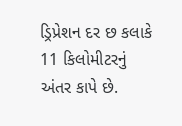ડ્રિપ્રેશન દર છ કલાકે 11 કિલોમીટરનું અંતર કાપે છે.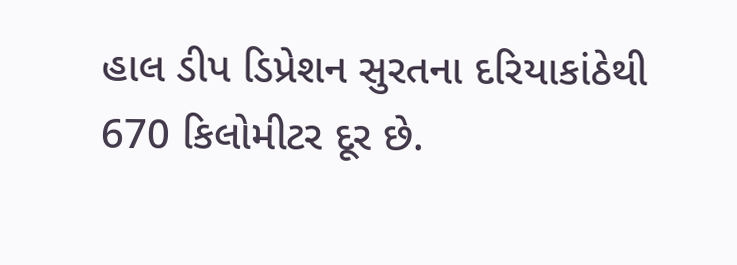હાલ ડીપ ડિપ્રેશન સુરતના દરિયાકાંઠેથી 670 કિલોમીટર દૂર છે.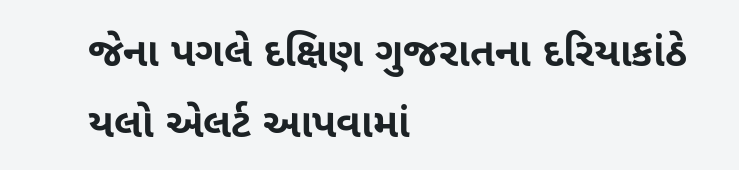જેના પગલે દક્ષિણ ગુજરાતના દરિયાકાંઠે યલો એલર્ટ આપવામાં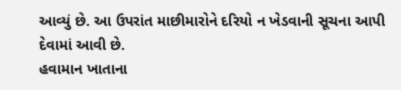આવ્યું છે. આ ઉપરાંત માછીમારોને દરિયો ન ખેડવાની સૂચના આપી દેવામાં આવી છે.
હવામાન ખાતાના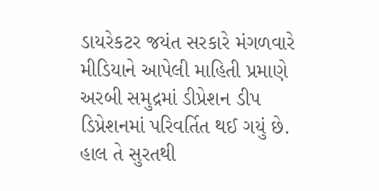ડાયરેકટર જયંત સરકારે મંગળવારે મીડિયાને આપેલી માહિતી પ્રમાણે અરબી સમુદ્રમાં ડીપ્રેશન ડીપ ડિપ્રેશનમાં પરિવર્તિત થઈ ગયું છે. હાલ તે સુરતથી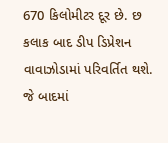670 કિલોમીટર દૂર છે. છ કલાક બાદ ડીપ ડિપ્રેશન વાવાઝોડામાં પરિવર્તિત થશે. જે બાદમાં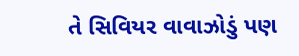તે સિવિયર વાવાઝોડું પણ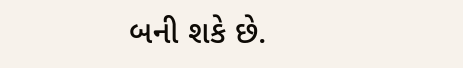બની શકે છે.